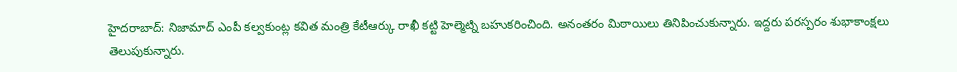హైదరాబాద్: నిజామాద్ ఎంపీ కల్వకుంట్ల కవిత మంత్రి కేటీఆర్కు రాఖీ కట్టి హెల్మెట్ని బహుకరించింది. అనంతరం మిఠాయిలు తినిపించుకున్నారు. ఇద్దరు పరస్పరం శుభాకాంక్షలు తెలుపుకున్నారు.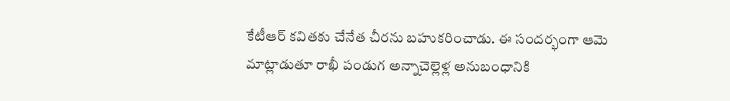కేటీఆర్ కవితకు చేనేత చీరను బహుకరించాడు. ఈ సందర్భంగా ఆమె మాట్లాడుతూ రాఖీ పండుగ అన్నాచెల్లెళ్ల అనుబంధానికి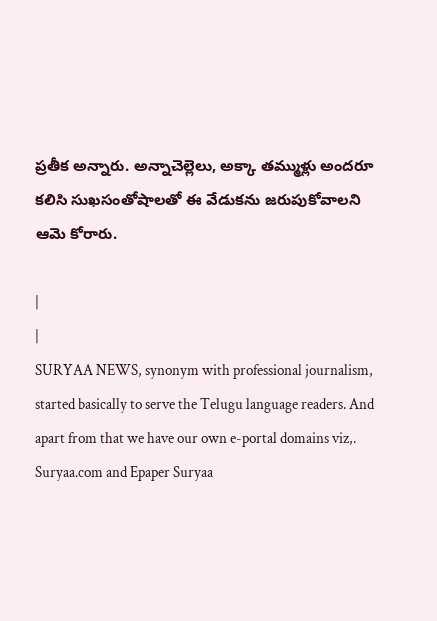ప్రతీక అన్నారు. అన్నాచెల్లెలు, అక్కా తమ్ముళ్లు అందరూ కలిసి సుఖసంతోషాలతో ఈ వేడుకను జరుపుకోవాలని ఆమె కోరారు.

|
|
SURYAA NEWS, synonym with professional journalism, started basically to serve the Telugu language readers. And apart from that we have our own e-portal domains viz,. Suryaa.com and Epaper Suryaa